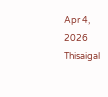Apr 4, 2026
Thisaigal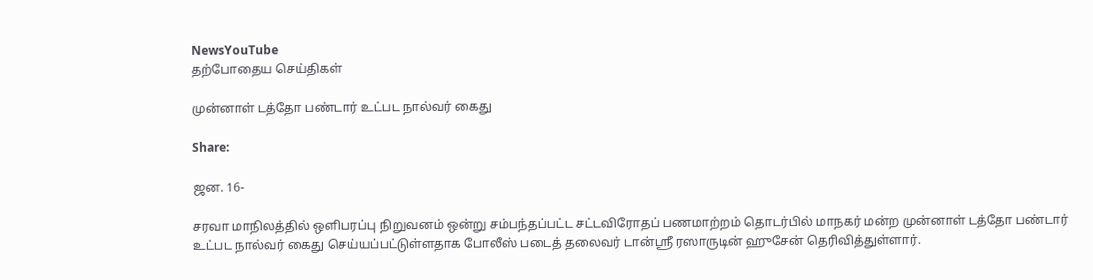NewsYouTube
தற்போதைய செய்திகள்

முன்னாள் டத்தோ பண்டார் உட்பட நால்வர் கைது

Share:

ஜன. 16-

சரவா மாநிலத்தில் ஒளிபரப்பு நிறுவனம் ஒன்று சம்பந்தப்பட்ட சட்டவிரோதப் பணமாற்றம் தொடர்பில் மாநகர் மன்ற முன்னாள் டத்தோ பண்டார் உட்பட நால்வர் கைது செய்யப்பட்டுள்ளதாக போலீஸ் படைத் தலைவர் டான்ஸ்ரீ ரஸாருடின் ஹுசேன் தெரிவித்துள்ளார்.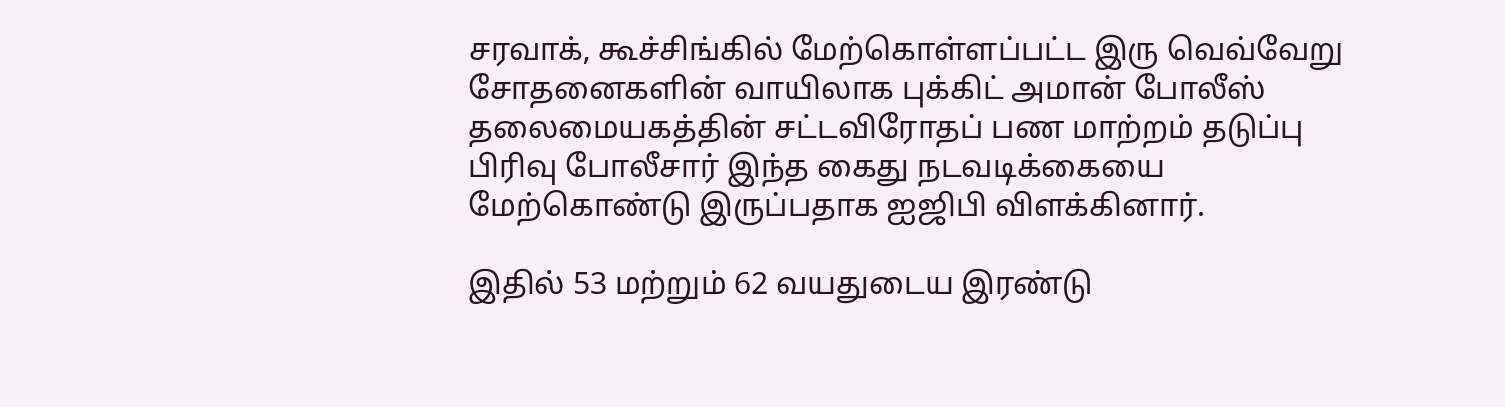சரவாக், கூச்சிங்கில் மேற்கொள்ளப்பட்ட இரு வெவ்வேறு சோதனைகளின் வாயிலாக புக்கிட் அமான் போலீஸ் தலைமையகத்தின் சட்டவிரோதப் பண மாற்றம் தடுப்பு பிரிவு போலீசார் இந்த கைது நடவடிக்கையை மேற்கொண்டு இருப்பதாக ஐஜிபி விளக்கினார்.

இதில் 53 மற்றும் 62 வயதுடைய இரண்டு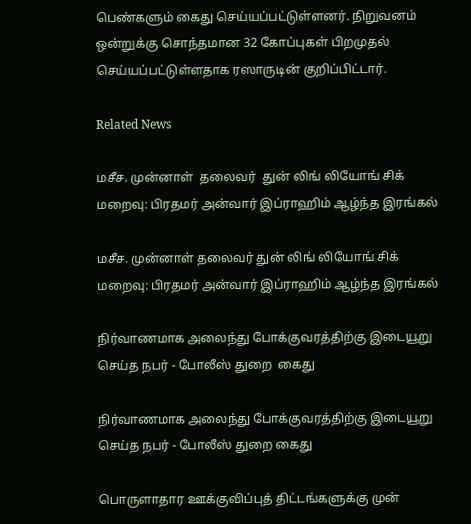பெண்களும் கைது செய்யப்பட்டுள்ளனர். நிறுவனம் ஒன்றுக்கு சொந்தமான 32 கோப்புகள் பிறமுதல் செய்யப்பட்டுள்ளதாக ரஸாருடின் குறிப்பிட்டார்.

Related News

மசீச. முன்னாள்  தலைவர்  துன் லிங் லியோங் சிக் மறைவு: பிரதமர் அன்வார் இப்ராஹிம் ஆழ்ந்த இரங்கல்

மசீச. முன்னாள் தலைவர் துன் லிங் லியோங் சிக் மறைவு: பிரதமர் அன்வார் இப்ராஹிம் ஆழ்ந்த இரங்கல்

நிர்வாணமாக அலைந்து போக்குவரத்திற்கு இடையூறு செய்த நபர் - போலீஸ் துறை  கைது

நிர்வாணமாக அலைந்து போக்குவரத்திற்கு இடையூறு செய்த நபர் - போலீஸ் துறை கைது

பொருளாதார ஊக்குவிப்புத் திட்டங்களுக்கு முன்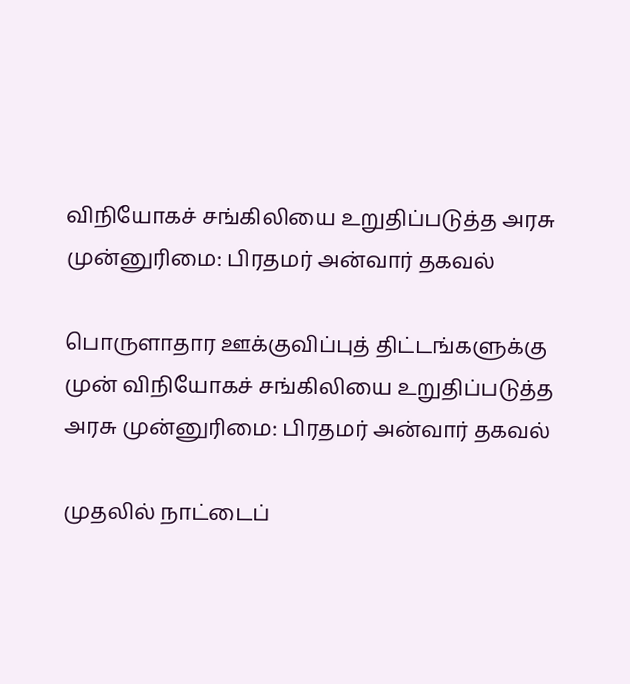விநியோகச் சங்கிலியை உறுதிப்படுத்த அரசு முன்னுரிமை: பிரதமர் அன்வார் தகவல்

பொருளாதார ஊக்குவிப்புத் திட்டங்களுக்கு முன் விநியோகச் சங்கிலியை உறுதிப்படுத்த அரசு முன்னுரிமை: பிரதமர் அன்வார் தகவல்

முதலில் நாட்டைப்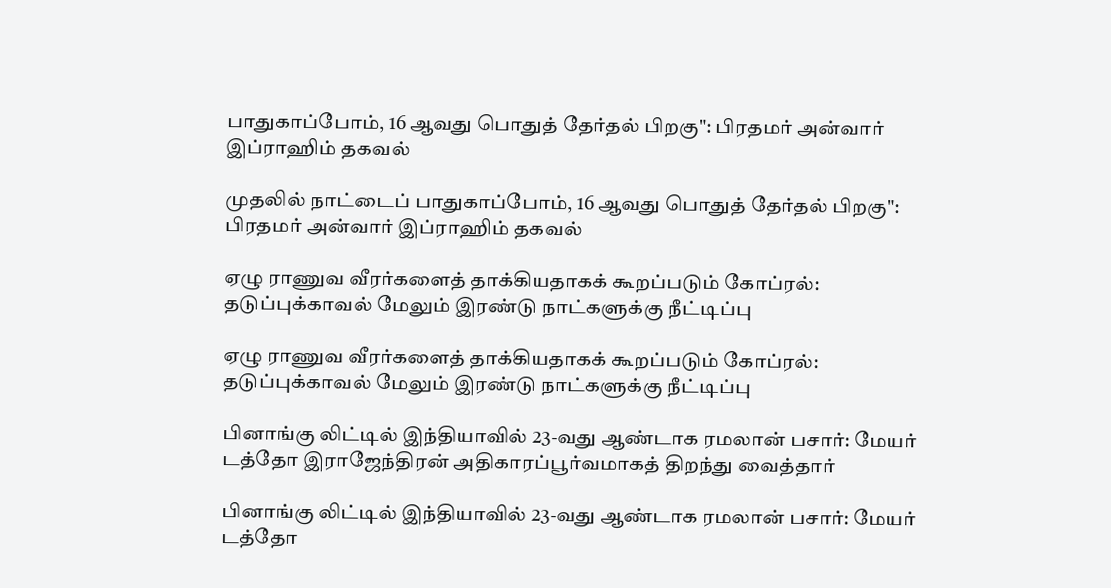பாதுகாப்போம், 16 ஆவது பொதுத் தேர்தல் பிறகு": பிரதமர் அன்வார் இப்ராஹிம் தகவல்

முதலில் நாட்டைப் பாதுகாப்போம், 16 ஆவது பொதுத் தேர்தல் பிறகு": பிரதமர் அன்வார் இப்ராஹிம் தகவல்

ஏழு ராணுவ வீரர்களைத் தாக்கியதாகக் கூறப்படும் கோப்ரல்: தடுப்புக்காவல் மேலும் இரண்டு நாட்களுக்கு நீட்டிப்பு

ஏழு ராணுவ வீரர்களைத் தாக்கியதாகக் கூறப்படும் கோப்ரல்: தடுப்புக்காவல் மேலும் இரண்டு நாட்களுக்கு நீட்டிப்பு

பினாங்கு லிட்டில் இந்தியாவில் 23-வது ஆண்டாக ரமலான் பசார்: மேயர் டத்தோ இராஜேந்திரன் அதிகாரப்பூர்வமாகத் திறந்து வைத்தார்

பினாங்கு லிட்டில் இந்தியாவில் 23-வது ஆண்டாக ரமலான் பசார்: மேயர் டத்தோ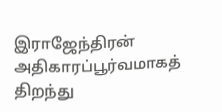இராஜேந்திரன் அதிகாரப்பூர்வமாகத் திறந்து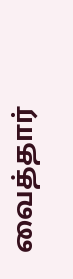வைத்தார்